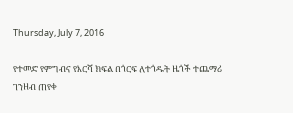Thursday, July 7, 2016

የተመድ የምግብና የእርሻ ክፍል በጎርፍ ለተጎዱት ዜጎች ተጨማሪ ገንዘብ ጠየቀ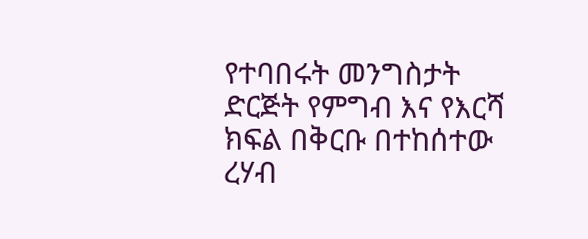የተባበሩት መንግስታት ድርጅት የምግብ እና የእርሻ ክፍል በቅርቡ በተከሰተው ረሃብ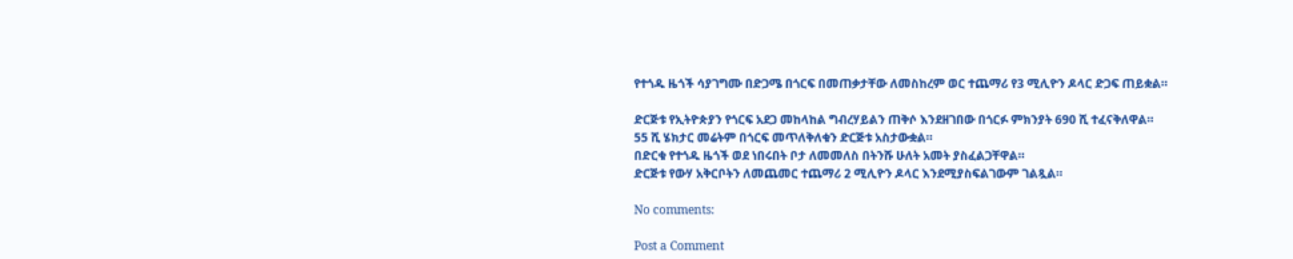የተጎዱ ዜጎች ሳያገግሙ በድጋሜ በጎርፍ በመጠቃታቸው ለመስከረም ወር ተጨማሪ የ3 ሚሊዮን ዶላር ድጋፍ ጠይቋል።

ድርጅቱ የኢትዮጵያን የጎርፍ አደጋ መከላከል ግብረሃይልን ጠቅሶ እንደዘገበው በጎርፉ ምክንያት 690 ሺ ተፈናቅለዋል።
55 ሺ ሄክታር መሬትም በጎርፍ መጥለቅለቁን ድርጅቱ አስታውቋል።
በድርቁ የተጎዱ ዜጎች ወደ ነበሩበት ቦታ ለመመለስ በትንሹ ሁለት አመት ያስፈልጋቸዋል።
ድርጅቱ የውሃ አቅርቦትን ለመጨመር ተጨማሪ 2 ሚሊዮን ዶላር እንደሚያስፍልገውም ገልጿል።

No comments:

Post a Comment